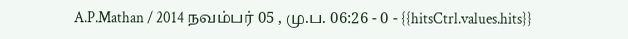A.P.Mathan / 2014 நவம்பர் 05 , மு.ப. 06:26 - 0 - {{hitsCtrl.values.hits}}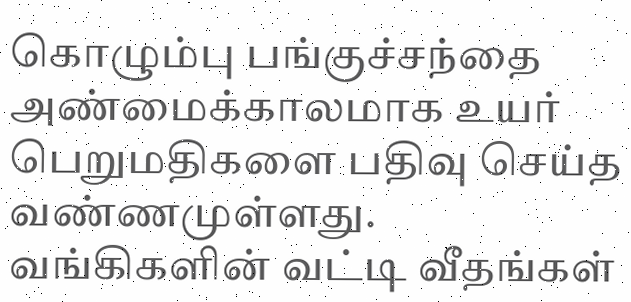கொழும்பு பங்குச்சந்தை அண்மைக்காலமாக உயர் பெறுமதிகளை பதிவு செய்த வண்ணமுள்ளது. வங்கிகளின் வட்டி வீதங்கள்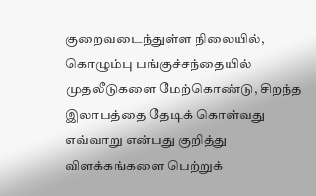குறைவடைந்துள்ள நிலையில், கொழும்பு பங்குச்சந்தையில் முதலீடுகளை மேற்கொண்டு, சிறந்த இலாபத்தை தேடிக் கொள்வது எவ்வாறு என்பது குறித்து விளக்கங்களை பெற்றுக்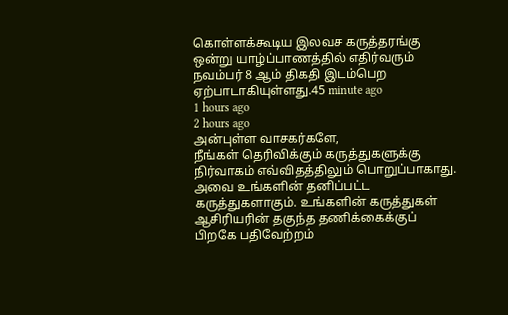கொள்ளக்கூடிய இலவச கருத்தரங்கு ஒன்று யாழ்ப்பாணத்தில் எதிர்வரும் நவம்பர் 8 ஆம் திகதி இடம்பெற ஏற்பாடாகியுள்ளது.45 minute ago
1 hours ago
2 hours ago
அன்புள்ள வாசகர்களே,
நீங்கள் தெரிவிக்கும் கருத்துகளுக்கு நிர்வாகம் எவ்விதத்திலும் பொறுப்பாகாது. அவை உங்களின் தனிப்பட்ட கருத்துகளாகும். உங்களின் கருத்துகள் ஆசிரியரின் தகுந்த தணிக்கைக்குப் பிறகே பதிவேற்றம்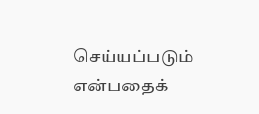செய்யப்படும் என்பதைக்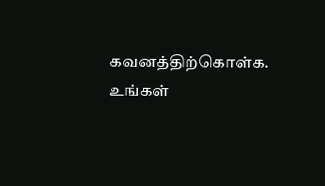கவனத்திற்கொள்க. உங்கள்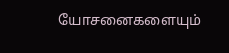யோசனைகளையும்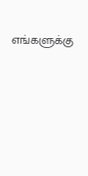எங்களுக்கு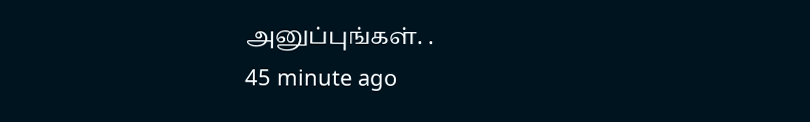அனுப்புங்கள். .
45 minute ago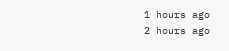1 hours ago
2 hours ago